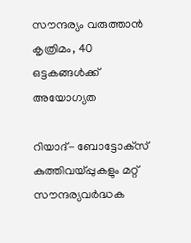സൗന്ദര്യം വരുത്താന്‍ കൃത്രിമം, 40 ഒട്ടകങ്ങള്‍ക്ക് അയോഗ്യത

റിയാദ്- ബോട്ടോക്‌സ് കുത്തിവയ്പ്പുകളും മറ്റ് സൗന്ദര്യവര്‍ദ്ധക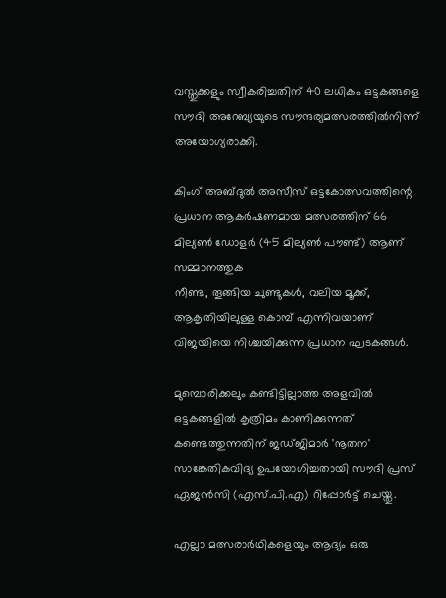വസ്തുക്കളും സ്വീകരിച്ചതിന് 40 ലധികം ഒട്ടകങ്ങളെ സൗദി അറേബ്യയുടെ സൗന്ദര്യമത്സരത്തില്‍നിന്ന് അയോഗ്യരാക്കി.

കിംഗ് അബ്ദുല്‍ അസീസ് ഒട്ടകോത്സവത്തിന്റെ പ്രധാന ആകര്‍ഷണമായ മത്സരത്തിന് 66 മില്യണ്‍ ഡോളര്‍ (45 മില്യണ്‍ പൗണ്ട്) ആണ് സമ്മാനത്തുക
നീണ്ട, തൂങ്ങിയ ചുണ്ടുകള്‍, വലിയ മൂക്ക്, ആകൃതിയിലുള്ള കൊമ്പ് എന്നിവയാണ് വിജയിയെ നിശ്ചയിക്കുന്ന പ്രധാന ഘടകങ്ങള്‍.

മുമ്പൊരിക്കലും കണ്ടിട്ടില്ലാത്ത അളവില്‍ ഒട്ടകങ്ങളില്‍ കൃത്രിമം കാണിക്കുന്നത് കണ്ടെത്തുന്നതിന് ജഡ്ജിമാര്‍ 'നൂതന' സാങ്കേതികവിദ്യ ഉപയോഗിച്ചതായി സൗദി പ്രസ് ഏജന്‍സി (എസ്.പി.എ) റിപ്പോര്‍ട്ട് ചെയ്തു.

എല്ലാ മത്സരാര്‍ഥികളെയും ആദ്യം ഒരു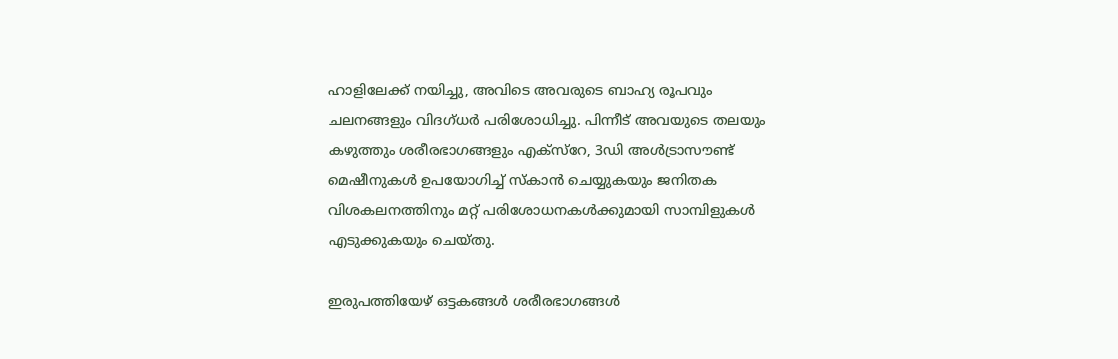ഹാളിലേക്ക് നയിച്ചു, അവിടെ അവരുടെ ബാഹ്യ രൂപവും ചലനങ്ങളും വിദഗ്ധര്‍ പരിശോധിച്ചു. പിന്നീട് അവയുടെ തലയും കഴുത്തും ശരീരഭാഗങ്ങളും എക്സ്റേ, 3ഡി അള്‍ട്രാസൗണ്ട് മെഷീനുകള്‍ ഉപയോഗിച്ച് സ്‌കാന്‍ ചെയ്യുകയും ജനിതക വിശകലനത്തിനും മറ്റ് പരിശോധനകള്‍ക്കുമായി സാമ്പിളുകള്‍ എടുക്കുകയും ചെയ്തു.

ഇരുപത്തിയേഴ് ഒട്ടകങ്ങള്‍ ശരീരഭാഗങ്ങള്‍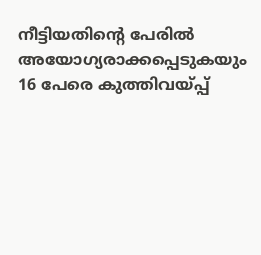നീട്ടിയതിന്റെ പേരില്‍ അയോഗ്യരാക്കപ്പെടുകയും 16 പേരെ കുത്തിവയ്പ്പ്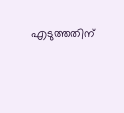എടുത്തതിന്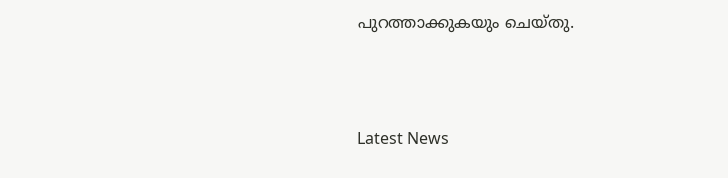പുറത്താക്കുകയും ചെയ്തു.



Latest News